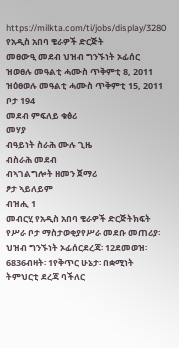https://milkta.com/ti/jobs/display/3280
የአዲስ አበባ ቄራዎች ድርጅት
መፀውዒ መደብ ህዝብ ግንኙነት ኦፊሰር
ዝወፀሉ መዓልቲ ሓሙስ ጥቅምቲ 8, 2011
ዝዕፀወሉ መዓልቲ ሓሙስ ጥቅምቲ 15, 2011
ቦታ 194
መደብ ምፍለይ ቁፅሪ
መሃያ
ብዓይነት ስራሕ ሙሉ ጊዜ
ብስራሕ መደብ
ብኣገልግሎት ዘመን ጀማሪ
ፆታ ኣይለይም
ብዝሒ 1
መብርሂ የአዲስ አበባ ቄራዎች ድርጅትክፍት የሥራ ቦታ ማስታወቂያየሥራ መደቡ መጠሪያ፡ ህዝብ ግንኙነት ኦፊሰርደረጃ፡ 12ደመወዝ፡ 6836ብዛት፡ 1የቅጥር ሁኔታ፡ በቋሚነት
ትምህርቲ ደረጃ ባችለር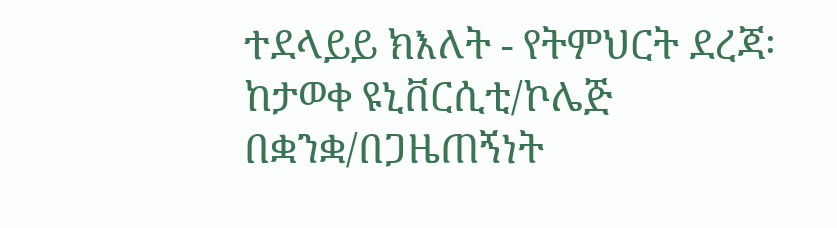ተደላይይ ክእለት - የትምህርት ደረጃ፡ ከታወቀ ዩኒቨርሲቲ/ኮሌጅ በቋንቋ/በጋዜጠኝነት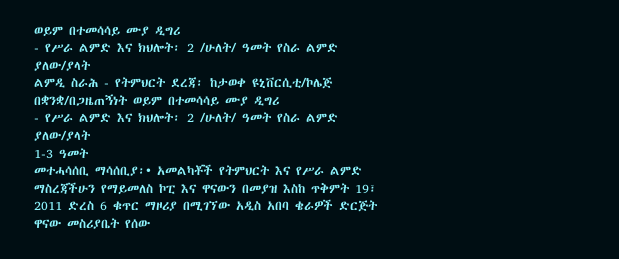ወይም በተመሳሳይ ሙያ ዲግሪ
- የሥራ ልምድ እና ክህሎት፡ 2 /ሁለት/ ዓመት የስራ ልምድ ያለው/ያላት
ልምዲ ስራሕ - የትምህርት ደረጃ፡ ከታወቀ ዩኒቨርሲቲ/ኮሌጅ በቋንቋ/በጋዜጠኝነት ወይም በተመሳሳይ ሙያ ዲግሪ
- የሥራ ልምድ እና ክህሎት፡ 2 /ሁለት/ ዓመት የስራ ልምድ ያለው/ያላት
1-3 ዓመት
መተሓሳሰቢ ማሳሰቢያ፡• አመልካቾች የትምህርት እና የሥራ ልምድ ማስረጃችሁን የማይመለስ ኮፒ እና ዋናውን በመያዝ እስከ ጥቅምት 19፣ 2011 ድረስ 6 ቁጥር ማዞሪያ በሚገኘው አዲስ አበባ ቄራዎች ድርጅት ዋናው መስሪያቤት የሰው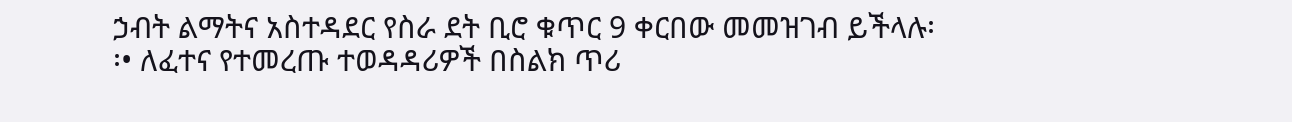ኃብት ልማትና አስተዳደር የስራ ደት ቢሮ ቁጥር 9 ቀርበው መመዝገብ ይችላሉ፡፡• ለፈተና የተመረጡ ተወዳዳሪዎች በስልክ ጥሪ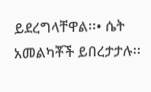ይደረግላቸዋል፡፡• ሴት አመልካቾች ይበረታታሉ፡፡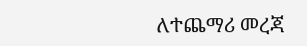ለተጨማሪ መረጃ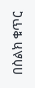በስልክ ቁጥር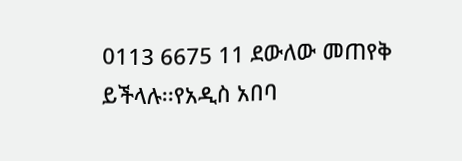0113 6675 11 ደውለው መጠየቅ ይችላሉ፡፡የአዲስ አበባ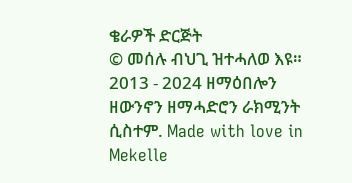ቄራዎች ድርጅት
© መሰሉ ብህጊ ዝተሓለወ እዩ። 2013 - 2024 ዘማዕበሎን ዘውንኖን ዘማሓድሮን ራክሚንት ሲስተም. Made with love in Mekelle